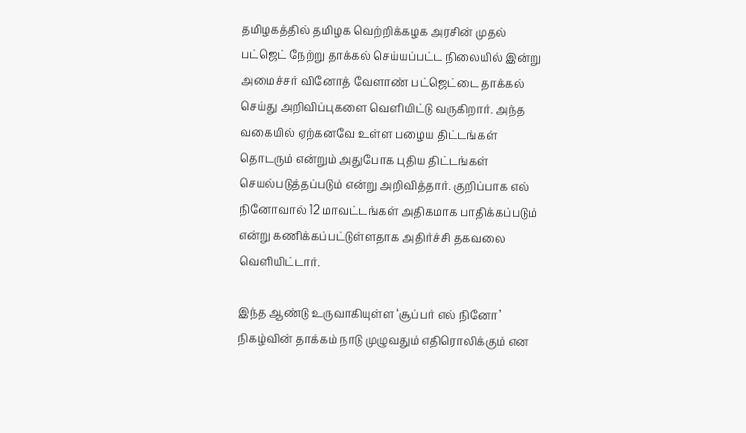தமிழகத்தில் தமிழக வெற்றிக்கழக அரசின் முதல் பட்ஜெட் நேற்று தாக்கல் செய்யப்பட்ட நிலையில் இன்று அமைச்சர் வினோத் வேளாண் பட்ஜெட்டை தாக்கல் செய்து அறிவிப்புகளை வெளியிட்டு வருகிறார். அந்த வகையில் ஏற்கனவே உள்ள பழைய திட்டங்கள் தொடரும் என்றும் அதுபோக புதிய திட்டங்கள் செயல்படுத்தப்படும் என்று அறிவித்தார். குறிப்பாக எல் நினோவால் 12 மாவட்டங்கள் அதிகமாக பாதிக்கப்படும் என்று கணிக்கப்பட்டுள்ளதாக அதிர்ச்சி தகவலை வெளியிட்டார்.

இந்த ஆண்டு உருவாகியுள்ள ‘சூப்பர் எல் நினோ’ நிகழ்வின் தாக்கம் நாடு முழுவதும் எதிரொலிக்கும் என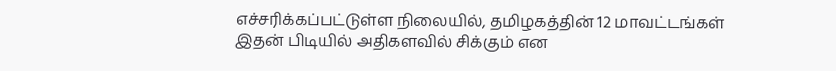எச்சரிக்கப்பட்டுள்ள நிலையில், தமிழகத்தின் 12 மாவட்டங்கள் இதன் பிடியில் அதிகளவில் சிக்கும் என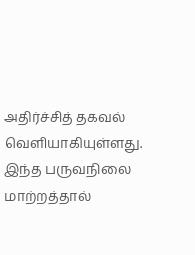அதிர்ச்சித் தகவல் வெளியாகியுள்ளது. இந்த பருவநிலை மாற்றத்தால்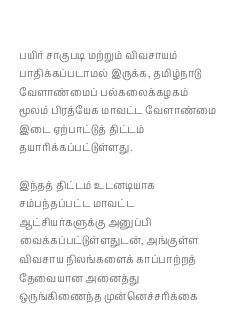பயிர் சாகுபடி மற்றும் விவசாயம் பாதிக்கப்படாமல் இருக்க, தமிழ்நாடு வேளாண்மைப் பல்கலைக்கழகம் மூலம் பிரத்யேக மாவட்ட வேளாண்மை இடை ஏற்பாட்டுத் திட்டம் தயாரிக்கப்பட்டுள்ளது.

இந்தத் திட்டம் உடனடியாக சம்பந்தப்பட்ட மாவட்ட ஆட்சியர்களுக்கு அனுப்பி வைக்கப்பட்டுள்ளதுடன், அங்குள்ள விவசாய நிலங்களைக் காப்பாற்றத் தேவையான அனைத்து ஒருங்கிணைந்த முன்னெச்சரிக்கை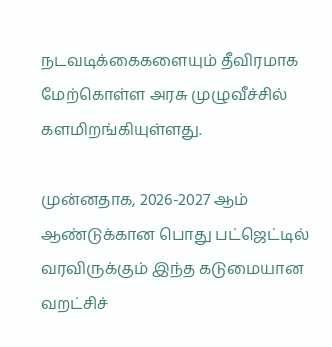நடவடிக்கைகளையும் தீவிரமாக மேற்கொள்ள அரசு முழுவீச்சில் களமிறங்கியுள்ளது.

முன்னதாக, 2026-2027 ஆம் ஆண்டுக்கான பொது பட்ஜெட்டில் வரவிருக்கும் இந்த கடுமையான வறட்சிச்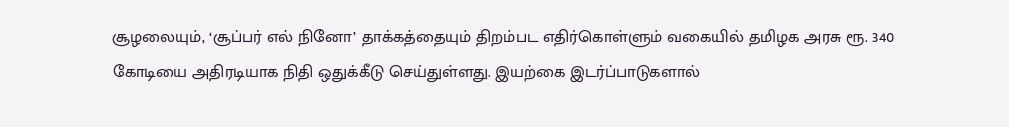சூழலையும், ‘சூப்பர் எல் நினோ’ தாக்கத்தையும் திறம்பட எதிர்கொள்ளும் வகையில் தமிழக அரசு ரூ. 340 கோடியை அதிரடியாக நிதி ஒதுக்கீடு செய்துள்ளது. இயற்கை இடர்ப்பாடுகளால்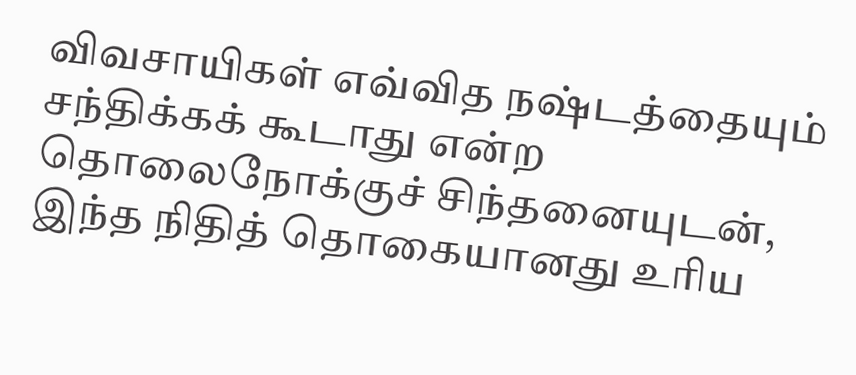விவசாயிகள் எவ்வித நஷ்டத்தையும் சந்திக்கக் கூடாது என்ற தொலைநோக்குச் சிந்தனையுடன், இந்த நிதித் தொகையானது உரிய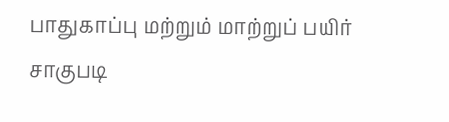பாதுகாப்பு மற்றும் மாற்றுப் பயிர் சாகுபடி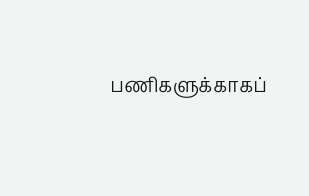பணிகளுக்காகப்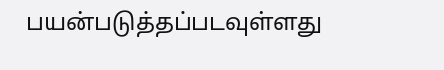பயன்படுத்தப்படவுள்ளது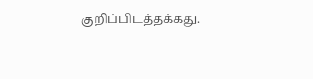குறிப்பிடத்தக்கது.